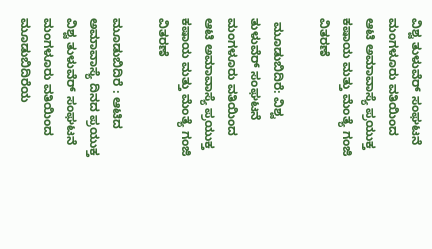ವಿಶ್ವ ತುಳುವೆರ್ ಸಂಘಟನೆ ಮಂಗಳೂರು ವತಿಯಿಂದ ಆಟಿ ಅಮಾವಾಸ್ಯೆ ಪ್ರಯುಕ್ತ ಕಷಾಯ ಮತ್ತು ಮೆಂತ್ಯೆ ಗಂಜಿ ವಿತರಣೆ

 ಮೂಡುಬಿದಿರೆ: ವಿಶ್ವ ತುಳುವೆರ್ ಸಂಘಟನೆ ಮಂಗಳೂರು ವತಿಯಿಂದ ಆಟಿ ಅಮಾವಾಸ್ಯೆ ಪ್ರಯುಕ್ತ ಕಷಾಯ ಮತ್ತು ಮೆಂತ್ಯೆ ಗಂಜಿ ವಿತರಣೆ

ಮೂಡುಬಿದಿರೆ : ಆಟಿದ ಅಮಾವಾಸ್ಯೆ ದಿನದ ಪ್ರಯುಕ್ತ ವಿಶ್ವ ತುಳುವೆರ್ ಸಂಘಟನೆ ಮಂಗಳೂರು ವತಿಯಿಂದ ಮೂಡುಬಿದಿರೆಯ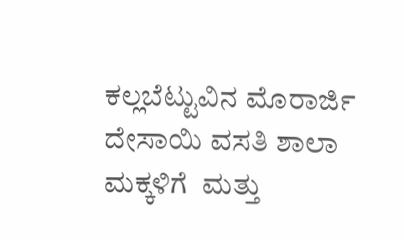ಕಲ್ಲಬೆಟ್ಟುವಿನ ಮೊರಾರ್ಜಿ ದೇಸಾಯಿ ವಸತಿ ಶಾಲಾ ಮಕ್ಕಳಿಗೆ  ಮತ್ತು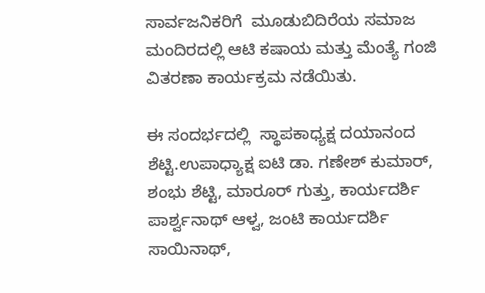ಸಾರ್ವಜನಿಕರಿಗೆ  ಮೂಡುಬಿದಿರೆಯ ಸಮಾಜ ಮಂದಿರದಲ್ಲಿ ಆಟಿ ಕಷಾಯ ಮತ್ತು ಮೆಂತ್ಯೆ ಗಂಜಿ ವಿತರಣಾ ಕಾರ್ಯಕ್ರಮ ನಡೆಯಿತು.

ಈ ಸಂದರ್ಭದಲ್ಲಿ  ಸ್ಥಾಪಕಾಧ್ಯಕ್ಷ ದಯಾನಂದ ಶೆಟ್ಟಿ.ಉಪಾಧ್ಯಾಕ್ಷ ಐಟಿ ಡಾ. ಗಣೇಶ್ ಕುಮಾರ್, ಶಂಭು ಶೆಟ್ಟಿ, ಮಾರೂರ್ ಗುತ್ತು, ಕಾರ್ಯದರ್ಶಿ ಪಾರ್ಶ್ವನಾಥ್ ಆಳ್ವ, ಜಂಟಿ ಕಾರ್ಯದರ್ಶಿ ಸಾಯಿನಾಥ್,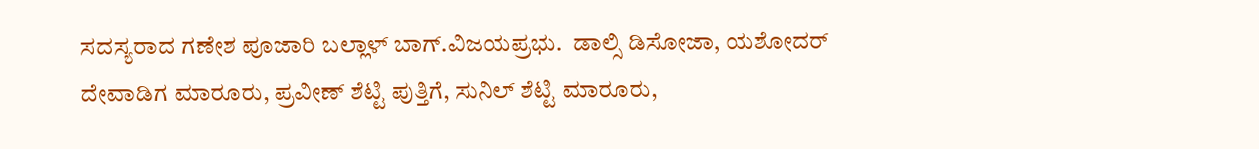ಸದಸ್ಯರಾದ ಗಣೇಶ ಪೂಜಾರಿ ಬಲ್ಲಾಳ್ ಬಾಗ್.ವಿಜಯಪ್ರಭು.  ಡಾಲ್ಸಿ ಡಿಸೋಜಾ, ಯಶೋದರ್ ದೇವಾಡಿಗ ಮಾರೂರು, ಪ್ರವೀಣ್ ಶೆಟ್ಟಿ ಪುತ್ತಿಗೆ, ಸುನಿಲ್ ಶೆಟ್ಟಿ ಮಾರೂರು,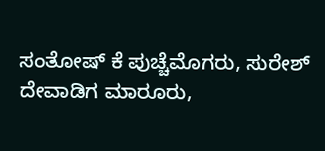ಸಂತೋಷ್ ಕೆ ಪುಚ್ಚೆಮೊಗರು, ಸುರೇಶ್ ದೇವಾಡಿಗ ಮಾರೂರು,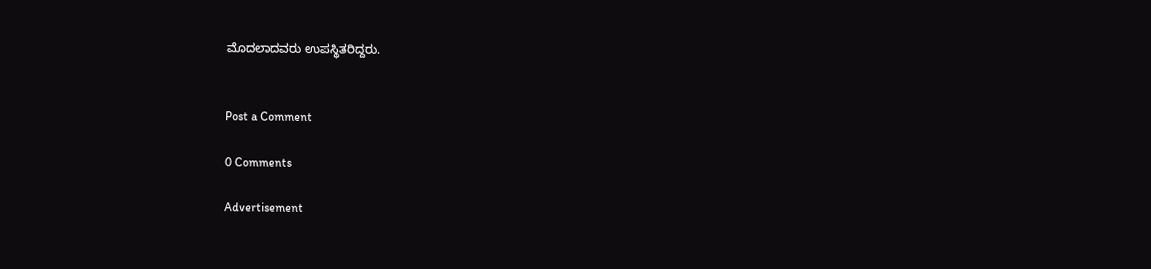ಮೊದಲಾದವರು ಉಪಸ್ಥಿತರಿದ್ದರು.


Post a Comment

0 Comments

Advertisement